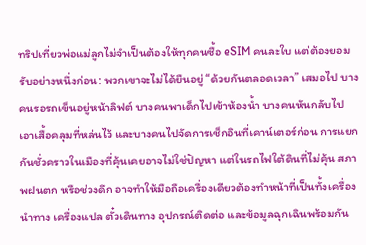ทริปเที่ยวพ่อแม่ลูกไม่จำเป็นต้องให้ทุกคนซื้อ eSIM คนละใบ แต่ต้องยอมรับอย่างหนึ่งก่อน: พวกเขาจะไม่ได้ยืนอยู่ “ด้วยกันตลอดเวลา” เสมอไป บางคนรอรถเข็นอยู่หน้าลิฟต์ บางคนพาเด็กไปเข้าห้องน้ำ บางคนหันกลับไปเอาเสื้อคลุมที่หล่นไว้ และบางคนไปจัดการเช็กอินที่เคาน์เตอร์ก่อน การแยกกันชั่วคราวในเมืองที่คุ้นเคยอาจไม่ใช่ปัญหา แต่ในรถไฟใต้ดินที่ไม่คุ้น สภาพฝนตก หรือช่วงดึก อาจทำให้มือถือเครื่องเดียวต้องทำหน้าที่เป็นทั้งเครื่องนำทาง เครื่องแปล ตั๋วเดินทาง อุปกรณ์ติดต่อ และข้อมูลฉุกเฉินพร้อมกัน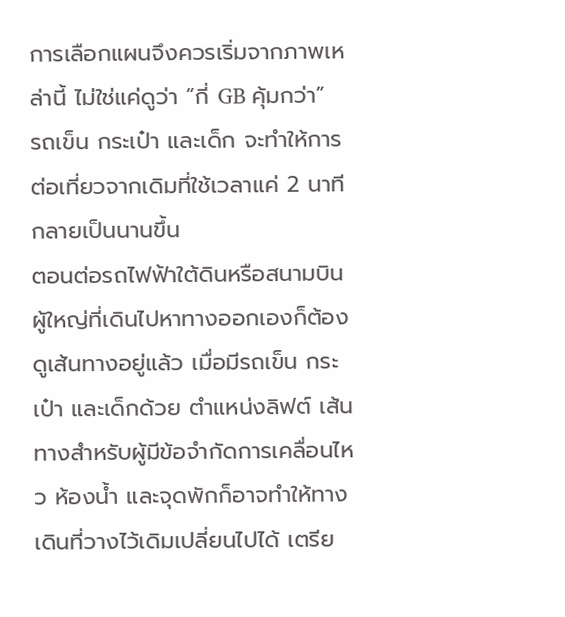การเลือกแผนจึงควรเริ่มจากภาพเหล่านี้ ไม่ใช่แค่ดูว่า “กี่ GB คุ้มกว่า”
รถเข็น กระเป๋า และเด็ก จะทำให้การต่อเที่ยวจากเดิมที่ใช้เวลาแค่ 2 นาที กลายเป็นนานขึ้น
ตอนต่อรถไฟฟ้าใต้ดินหรือสนามบิน ผู้ใหญ่ที่เดินไปหาทางออกเองก็ต้องดูเส้นทางอยู่แล้ว เมื่อมีรถเข็น กระเป๋า และเด็กด้วย ตำแหน่งลิฟต์ เส้นทางสำหรับผู้มีข้อจำกัดการเคลื่อนไหว ห้องน้ำ และจุดพักก็อาจทำให้ทางเดินที่วางไว้เดิมเปลี่ยนไปได้ เตรีย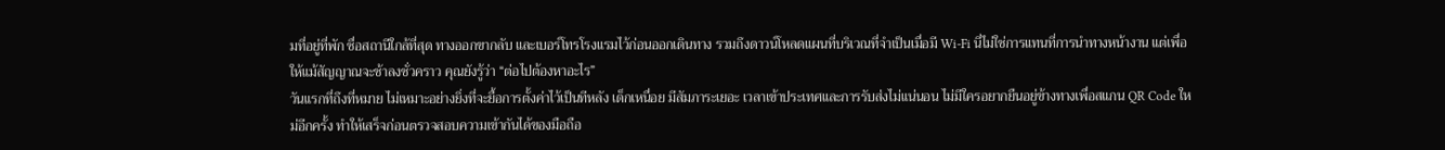มที่อยู่ที่พัก ชื่อสถานีใกล้ที่สุด ทางออกขากลับ และเบอร์โทรโรงแรมไว้ก่อนออกเดินทาง รวมถึงดาวน์โหลดแผนที่บริเวณที่จำเป็นเมื่อมี Wi‑Fi นี่ไม่ใช่การแทนที่การนำทางหน้างาน แต่เพื่อให้แม้สัญญาณจะช้าลงชั่วคราว คุณยังรู้ว่า “ต่อไปต้องหาอะไร”
วันแรกที่ถึงที่หมาย ไม่เหมาะอย่างยิ่งที่จะยื้อการตั้งค่าไว้เป็นทีหลัง เด็กเหนื่อย มีสัมภาระเยอะ เวลาเข้าประเทศและการรับส่งไม่แน่นอน ไม่มีใครอยากยืนอยู่ข้างทางเพื่อสแกน QR Code ใหม่อีกครั้ง ทำให้เสร็จก่อนตรวจสอบความเข้ากันได้ของมือถือ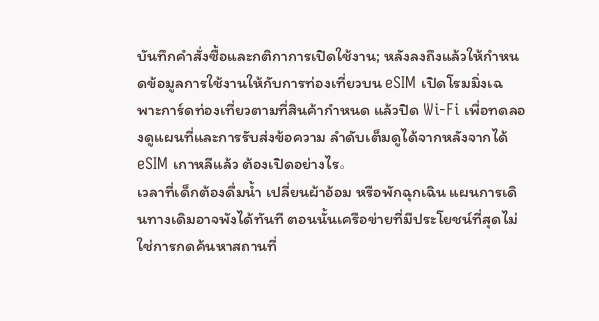บันทึกคำสั่งซื้อและกติกาการเปิดใช้งาน; หลังลงถึงแล้วให้กำหนดข้อมูลการใช้งานให้กับการท่องเที่ยวบน eSIM เปิดโรมมิ่งเฉพาะการ์ดท่องเที่ยวตามที่สินค้ากำหนด แล้วปิด Wi‑Fi เพื่อทดลองดูแผนที่และการรับส่งข้อความ ลำดับเต็มดูได้จากหลังจากได้ eSIM เกาหลีแล้ว ต้องเปิดอย่างไร。
เวลาที่เด็กต้องดื่มน้ำ เปลี่ยนผ้าอ้อม หรือพักฉุกเฉิน แผนการเดินทางเดิมอาจพังได้ทันที ตอนนั้นเครือข่ายที่มีประโยชน์ที่สุดไม่ใช่การกดค้นหาสถานที่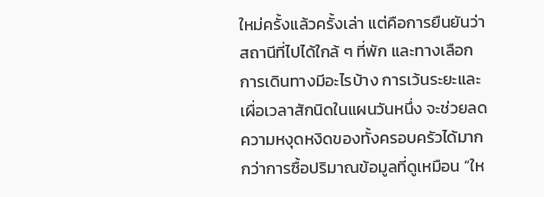ใหม่ครั้งแล้วครั้งเล่า แต่คือการยืนยันว่าสถานีที่ไปได้ใกล้ ๆ ที่พัก และทางเลือกการเดินทางมีอะไรบ้าง การเว้นระยะและเผื่อเวลาสักนิดในแผนวันหนึ่ง จะช่วยลดความหงุดหงิดของทั้งครอบครัวได้มากกว่าการซื้อปริมาณข้อมูลที่ดูเหมือน “ให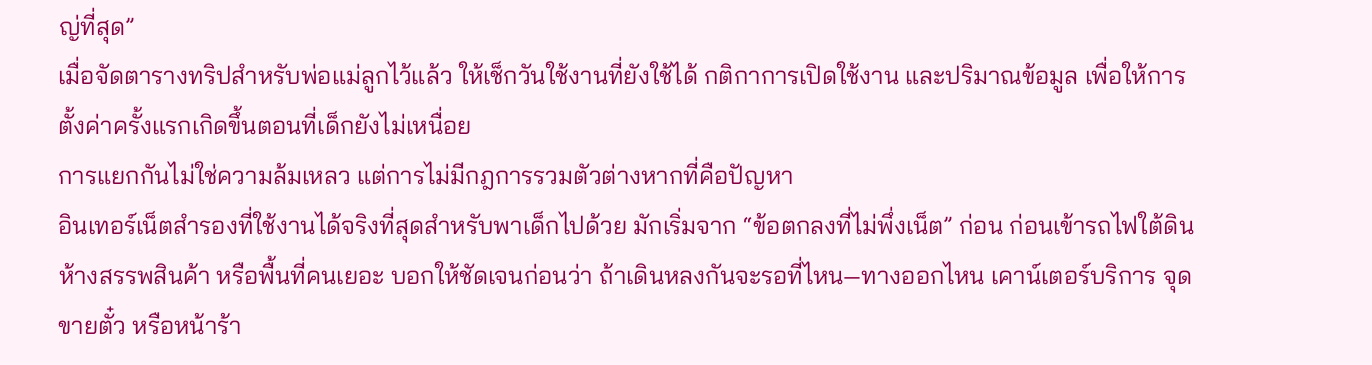ญ่ที่สุด”
เมื่อจัดตารางทริปสำหรับพ่อแม่ลูกไว้แล้ว ให้เช็กวันใช้งานที่ยังใช้ได้ กติกาการเปิดใช้งาน และปริมาณข้อมูล เพื่อให้การตั้งค่าครั้งแรกเกิดขึ้นตอนที่เด็กยังไม่เหนื่อย
การแยกกันไม่ใช่ความล้มเหลว แต่การไม่มีกฎการรวมตัวต่างหากที่คือปัญหา
อินเทอร์เน็ตสำรองที่ใช้งานได้จริงที่สุดสำหรับพาเด็กไปด้วย มักเริ่มจาก “ข้อตกลงที่ไม่พึ่งเน็ต” ก่อน ก่อนเข้ารถไฟใต้ดิน ห้างสรรพสินค้า หรือพื้นที่คนเยอะ บอกให้ชัดเจนก่อนว่า ถ้าเดินหลงกันจะรอที่ไหน—ทางออกไหน เคาน์เตอร์บริการ จุดขายตั๋ว หรือหน้าร้า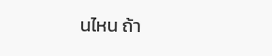นไหน ถ้า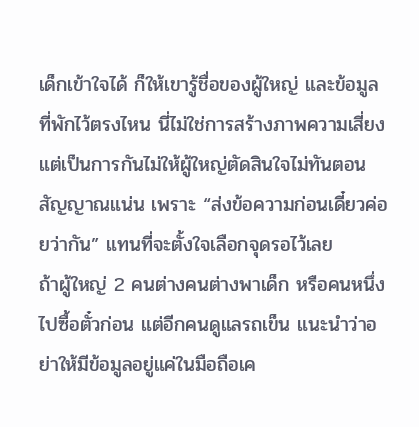เด็กเข้าใจได้ ก็ให้เขารู้ชื่อของผู้ใหญ่ และข้อมูลที่พักไว้ตรงไหน นี่ไม่ใช่การสร้างภาพความเสี่ยง แต่เป็นการกันไม่ให้ผู้ใหญ่ตัดสินใจไม่ทันตอนสัญญาณแน่น เพราะ “ส่งข้อความก่อนเดี๋ยวค่อยว่ากัน” แทนที่จะตั้งใจเลือกจุดรอไว้เลย
ถ้าผู้ใหญ่ 2 คนต่างคนต่างพาเด็ก หรือคนหนึ่งไปซื้อตั๋วก่อน แต่อีกคนดูแลรถเข็น แนะนำว่าอย่าให้มีข้อมูลอยู่แค่ในมือถือเค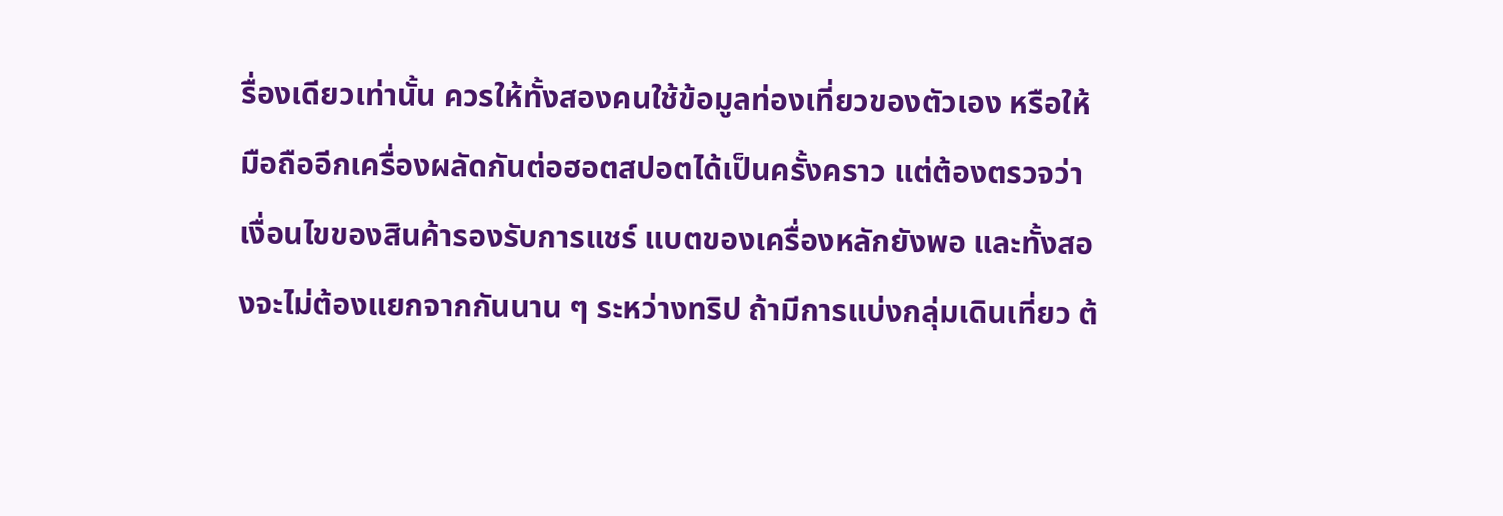รื่องเดียวเท่านั้น ควรให้ทั้งสองคนใช้ข้อมูลท่องเที่ยวของตัวเอง หรือให้มือถืออีกเครื่องผลัดกันต่อฮอตสปอตได้เป็นครั้งคราว แต่ต้องตรวจว่าเงื่อนไขของสินค้ารองรับการแชร์ แบตของเครื่องหลักยังพอ และทั้งสองจะไม่ต้องแยกจากกันนาน ๆ ระหว่างทริป ถ้ามีการแบ่งกลุ่มเดินเที่ยว ต้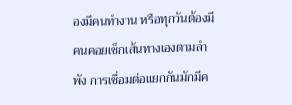องมีคนทำงาน หรือทุกวันต้องมีคนคอยเช็กเส้นทางเองตามลำพัง การเชื่อมต่อแยกกันมักมีค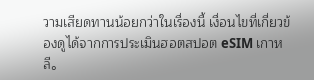วามเสียดทานน้อยกว่าในเรื่องนี้ เงื่อนไขที่เกี่ยวข้องดูได้จากการประเมินฮอตสปอต eSIM เกาหลี。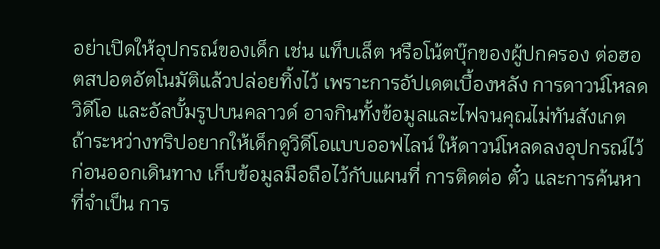อย่าเปิดให้อุปกรณ์ของเด็ก เช่น แท็บเล็ต หรือโน้ตบุ๊กของผู้ปกครอง ต่อฮอตสปอตอัตโนมัติแล้วปล่อยทิ้งไว้ เพราะการอัปเดตเบื้องหลัง การดาวน์โหลดวิดีโอ และอัลบั้มรูปบนคลาวด์ อาจกินทั้งข้อมูลและไฟจนคุณไม่ทันสังเกต ถ้าระหว่างทริปอยากให้เด็กดูวิดีโอแบบออฟไลน์ ให้ดาวน์โหลดลงอุปกรณ์ไว้ก่อนออกเดินทาง เก็บข้อมูลมือถือไว้กับแผนที่ การติดต่อ ตั๋ว และการค้นหาที่จำเป็น การ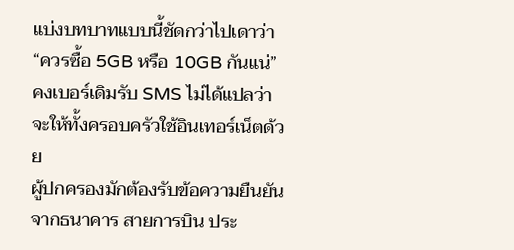แบ่งบทบาทแบบนี้ชัดกว่าไปเดาว่า “ควรซื้อ 5GB หรือ 10GB กันแน่”
คงเบอร์เดิมรับ SMS ไม่ได้แปลว่าจะให้ทั้งครอบครัวใช้อินเทอร์เน็ตด้วย
ผู้ปกครองมักต้องรับข้อความยืนยันจากธนาคาร สายการบิน ประ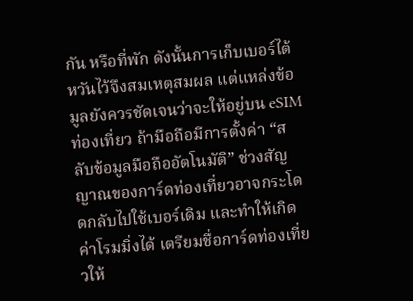กัน หรือที่พัก ดังนั้นการเก็บเบอร์ไต้หวันไว้จึงสมเหตุสมผล แต่แหล่งข้อมูลยังควรชัดเจนว่าจะให้อยู่บน eSIM ท่องเที่ยว ถ้ามือถือมีการตั้งค่า “สลับข้อมูลมือถืออัตโนมัติ” ช่วงสัญญาณของการ์ดท่องเที่ยวอาจกระโดดกลับไปใช้เบอร์เดิม และทำให้เกิดค่าโรมมิ่งได้ เตรียมชื่อการ์ดท่องเที่ยวให้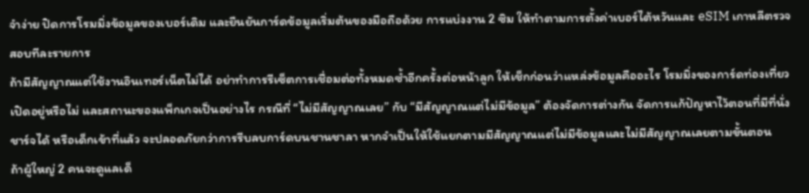จำง่าย ปิดการโรมมิ่งข้อมูลของเบอร์เดิม และยืนยันการ์ดข้อมูลเริ่มต้นของมือถือด้วย การแบ่งงาน 2 ซิม ให้ทำตามการตั้งค่าเบอร์ไต้หวันและ eSIM เกาหลีตรวจสอบทีละรายการ
ถ้ามีสัญญาณแต่ใช้งานอินเทอร์เน็ตไม่ได้ อย่าทำการรีเซ็ตการเชื่อมต่อทั้งหมดซ้ำอีกครั้งต่อหน้าลูก ให้เช็กก่อนว่าแหล่งข้อมูลคืออะไร โรมมิ่งของการ์ดท่องเที่ยวเปิดอยู่หรือไม่ และสถานะของแพ็กเกจเป็นอย่างไร กรณีที่ “ไม่มีสัญญาณเลย” กับ “มีสัญญาณแต่ไม่มีข้อมูล” ต้องจัดการต่างกัน จัดการแก้ปัญหาไว้ตอนที่มีที่นั่ง ชาร์จได้ หรือเด็กเข้าที่แล้ว จะปลอดภัยกว่าการรีบลบการ์ดบนชานชาลา หากจำเป็นให้ใช้แยกตามมีสัญญาณแต่ไม่มีข้อมูลและไม่มีสัญญาณเลยตามขั้นตอน
ถ้าผู้ใหญ่ 2 คนจะดูแลเด็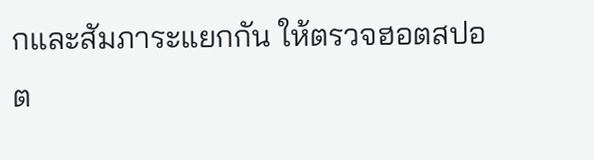กและสัมภาระแยกกัน ให้ตรวจฮอตสปอต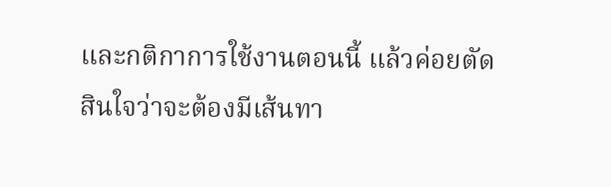และกติกาการใช้งานตอนนี้ แล้วค่อยตัดสินใจว่าจะต้องมีเส้นทา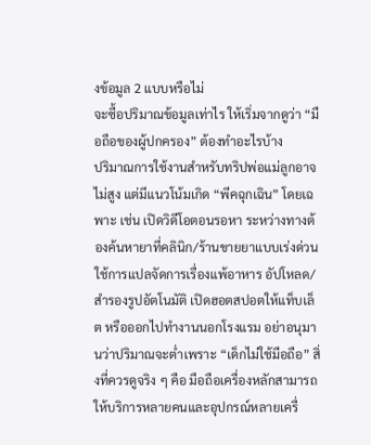งข้อมูล 2 แบบหรือไม่
จะซื้อปริมาณข้อมูลเท่าไร ให้เริ่มจากดูว่า “มือถือของผู้ปกครอง” ต้องทำอะไรบ้าง
ปริมาณการใช้งานสำหรับทริปพ่อแม่ลูกอาจไม่สูง แต่มีแนวโน้มเกิด “พีคฉุกเฉิน” โดยเฉพาะ เช่น เปิดวิดีโอตอนรอหา ระหว่างทางต้องค้นหายาที่คลินิก/ร้านขายยาแบบเร่งด่วน ใช้การแปลจัดการเรื่องแพ้อาหาร อัปโหลด/สำรองรูปอัตโนมัติ เปิดฮอตสปอตให้แท็บเล็ต หรือออกไปทำงานนอกโรงแรม อย่าอนุมานว่าปริมาณจะต่ำเพราะ “เด็กไม่ใช้มือถือ” สิ่งที่ควรดูจริง ๆ คือ มือถือเครื่องหลักสามารถให้บริการหลายคนและอุปกรณ์หลายเครื่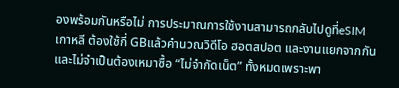องพร้อมกันหรือไม่ การประมาณการใช้งานสามารถกลับไปดูที่eSIM เกาหลี ต้องใช้กี่ GBแล้วคำนวณวิดีโอ ฮอตสปอต และงานแยกจากกัน
และไม่จำเป็นต้องเหมาซื้อ “ไม่จำกัดเน็ต” ทั้งหมดเพราะพา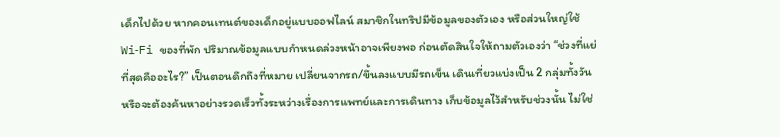เด็กไปด้วย หากคอนเทนต์ของเด็กอยู่แบบออฟไลน์ สมาชิกในทริปมีข้อมูลของตัวเอง หรือส่วนใหญ่ใช้ Wi‑Fi ของที่พัก ปริมาณข้อมูลแบบกำหนดล่วงหน้าอาจเพียงพอ ก่อนตัดสินใจให้ถามตัวเองว่า “ช่วงที่แย่ที่สุดคืออะไร?” เป็นตอนดึกถึงที่หมาย เปลี่ยนจากรถ/ขึ้นลงแบบมีรถเข็น เดินเที่ยวแบ่งเป็น 2 กลุ่มทั้งวัน หรือจะต้องค้นหาอย่างรวดเร็วทั้งระหว่างเรื่องการแพทย์และการเดินทาง เก็บข้อมูลไว้สำหรับช่วงนั้น ไม่ใช่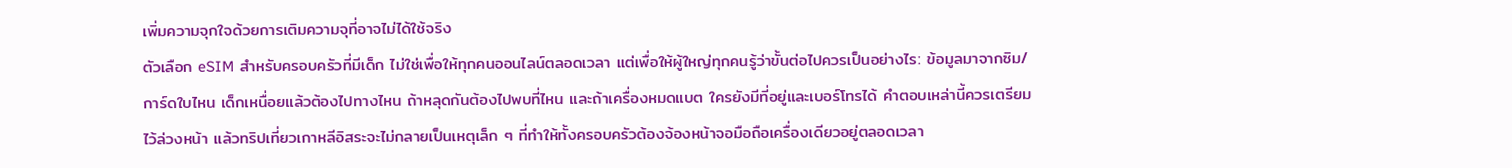เพิ่มความจุกใจด้วยการเติมความจุที่อาจไม่ได้ใช้จริง
ตัวเลือก eSIM สำหรับครอบครัวที่มีเด็ก ไม่ใช่เพื่อให้ทุกคนออนไลน์ตลอดเวลา แต่เพื่อให้ผู้ใหญ่ทุกคนรู้ว่าขั้นต่อไปควรเป็นอย่างไร: ข้อมูลมาจากซิม/การ์ดใบไหน เด็กเหนื่อยแล้วต้องไปทางไหน ถ้าหลุดกันต้องไปพบที่ไหน และถ้าเครื่องหมดแบต ใครยังมีที่อยู่และเบอร์โทรได้ คำตอบเหล่านี้ควรเตรียมไว้ล่วงหน้า แล้วทริปเที่ยวเกาหลีอิสระจะไม่กลายเป็นเหตุเล็ก ๆ ที่ทำให้ทั้งครอบครัวต้องจ้องหน้าจอมือถือเครื่องเดียวอยู่ตลอดเวลา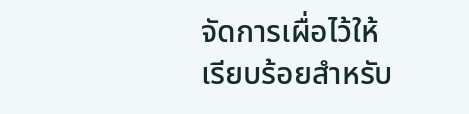จัดการเผื่อไว้ให้เรียบร้อยสำหรับ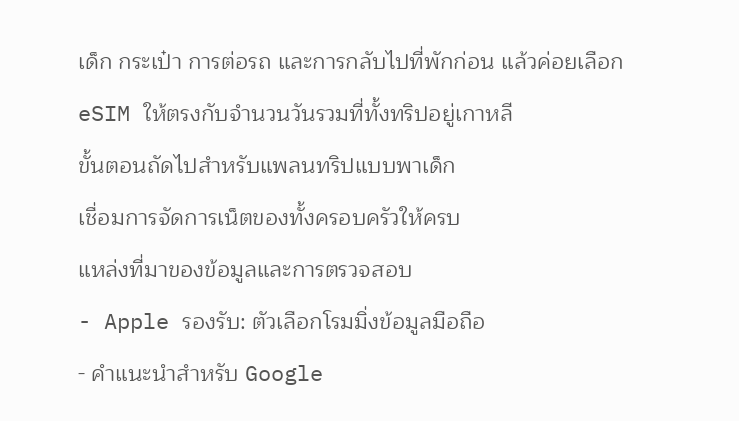เด็ก กระเป๋า การต่อรถ และการกลับไปที่พักก่อน แล้วค่อยเลือก eSIM ให้ตรงกับจำนวนวันรวมที่ทั้งทริปอยู่เกาหลี
ขั้นตอนถัดไปสำหรับแพลนทริปแบบพาเด็ก
เชื่อมการจัดการเน็ตของทั้งครอบครัวให้ครบ
แหล่งที่มาของข้อมูลและการตรวจสอบ
- Apple รองรับ: ตัวเลือกโรมมิ่งข้อมูลมือถือ
- คำแนะนำสำหรับ Google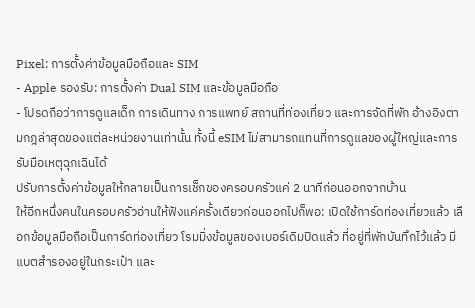Pixel: การตั้งค่าข้อมูลมือถือและ SIM
- Apple รองรับ: การตั้งค่า Dual SIM และข้อมูลมือถือ
- โปรดถือว่าการดูแลเด็ก การเดินทาง การแพทย์ สถานที่ท่องเที่ยว และการจัดที่พัก อ้างอิงตามกฎล่าสุดของแต่ละหน่วยงานเท่านั้น ทั้งนี้ eSIM ไม่สามารถแทนที่การดูแลของผู้ใหญ่และการรับมือเหตุฉุกเฉินได้
ปรับการตั้งค่าข้อมูลให้กลายเป็นการเช็กของครอบครัวแค่ 2 นาทีก่อนออกจากบ้าน
ให้อีกหนึ่งคนในครอบครัวอ่านให้ฟังแค่ครั้งเดียวก่อนออกไปก็พอ: เปิดใช้การ์ดท่องเที่ยวแล้ว เลือกข้อมูลมือถือเป็นการ์ดท่องเที่ยว โรมมิ่งข้อมูลของเบอร์เดิมปิดแล้ว ที่อยู่ที่พักบันทึกไว้แล้ว มีแบตสำรองอยู่ในกระเป๋า และ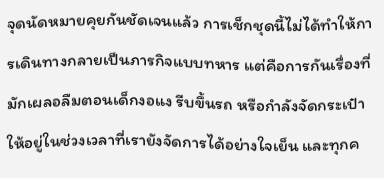จุดนัดหมายคุยกันชัดเจนแล้ว การเช็กชุดนี้ไม่ได้ทำให้การเดินทางกลายเป็นภารกิจแบบทหาร แต่คือการกันเรื่องที่มักเผลอลืมตอนเด็กงอแง รีบขึ้นรถ หรือกำลังจัดกระเป๋า ให้อยู่ในช่วงเวลาที่เรายังจัดการได้อย่างใจเย็น และทุกค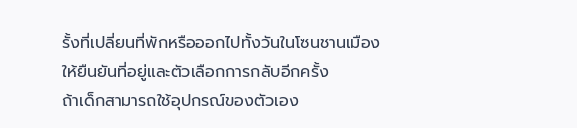รั้งที่เปลี่ยนที่พักหรือออกไปทั้งวันในโซนชานเมือง ให้ยืนยันที่อยู่และตัวเลือกการกลับอีกครั้ง
ถ้าเด็กสามารถใช้อุปกรณ์ของตัวเอง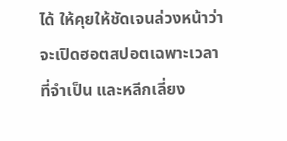ได้ ให้คุยให้ชัดเจนล่วงหน้าว่าจะเปิดฮอตสปอตเฉพาะเวลาที่จำเป็น และหลีกเลี่ยง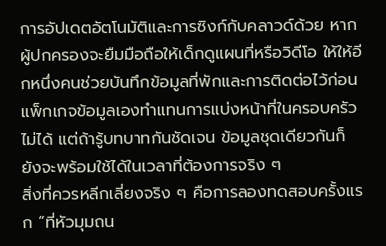การอัปเดตอัตโนมัติและการซิงก์กับคลาวด์ด้วย หากผู้ปกครองจะยืมมือถือให้เด็กดูแผนที่หรือวิดีโอ ให้ให้อีกหนึ่งคนช่วยบันทึกข้อมูลที่พักและการติดต่อไว้ก่อน แพ็กเกจข้อมูลเองทำแทนการแบ่งหน้าที่ในครอบครัวไม่ได้ แต่ถ้ารู้บทบาทกันชัดเจน ข้อมูลชุดเดียวกันก็ยังจะพร้อมใช้ได้ในเวลาที่ต้องการจริง ๆ
สิ่งที่ควรหลีกเลี่ยงจริง ๆ คือการลองทดสอบครั้งแรก “ที่หัวมุมถน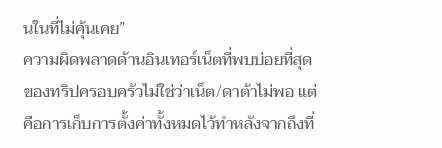นในที่ไม่คุ้นเคย”
ความผิดพลาดด้านอินเทอร์เน็ตที่พบบ่อยที่สุดของทริปครอบครัวไม่ใช่ว่าเน็ต/ดาต้าไม่พอ แต่คือการเก็บการตั้งค่าทั้งหมดไว้ทำหลังจากถึงที่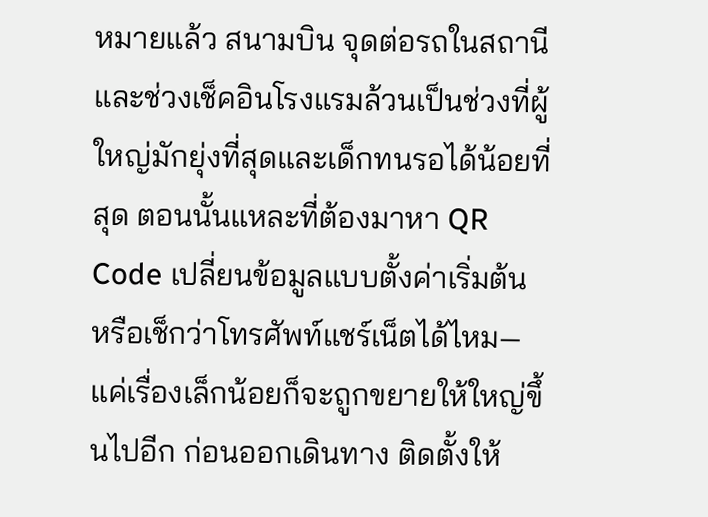หมายแล้ว สนามบิน จุดต่อรถในสถานี และช่วงเช็คอินโรงแรมล้วนเป็นช่วงที่ผู้ใหญ่มักยุ่งที่สุดและเด็กทนรอได้น้อยที่สุด ตอนนั้นแหละที่ต้องมาหา QR Code เปลี่ยนข้อมูลแบบตั้งค่าเริ่มต้น หรือเช็กว่าโทรศัพท์แชร์เน็ตได้ไหม—แค่เรื่องเล็กน้อยก็จะถูกขยายให้ใหญ่ขึ้นไปอีก ก่อนออกเดินทาง ติดตั้งให้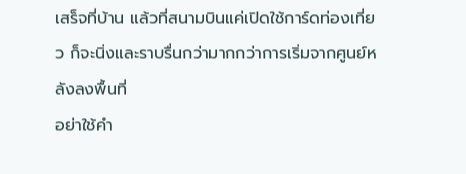เสร็จที่บ้าน แล้วที่สนามบินแค่เปิดใช้การ์ดท่องเที่ยว ก็จะนิ่งและราบรื่นกว่ามากกว่าการเริ่มจากศูนย์หลังลงพื้นที่
อย่าใช้คำ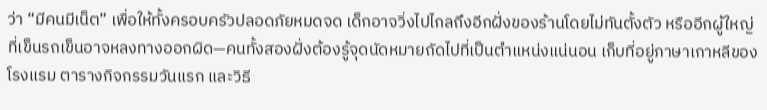ว่า “มีคนมีเน็ต” เพื่อให้ทั้งครอบครัวปลอดภัยหมดจด เด็กอาจวิ่งไปไกลถึงอีกฝั่งของร้านโดยไม่ทันตั้งตัว หรืออีกผู้ใหญ่ที่เข็นรถเข็นอาจหลงทางออกผิด—คนทั้งสองฝั่งต้องรู้จุดนัดหมายถัดไปที่เป็นตำแหน่งแน่นอน เก็บที่อยู่ภาษาเกาหลีของโรงแรม ตารางกิจกรรมวันแรก และวิธี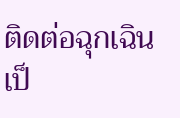ติดต่อฉุกเฉินเป็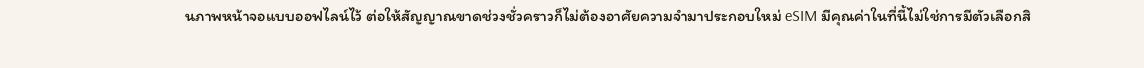นภาพหน้าจอแบบออฟไลน์ไว้ ต่อให้สัญญาณขาดช่วงชั่วคราวก็ไม่ต้องอาศัยความจำมาประกอบใหม่ eSIM มีคุณค่าในที่นี้ไม่ใช่การมีตัวเลือกสิ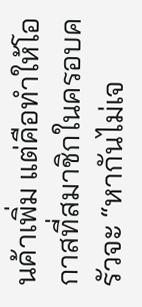นค้าเพิ่ม แต่คือทำให้โอกาสที่สมาชิกในครอบครัวจะ “หากันไม่เจ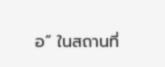อ” ในสถานที่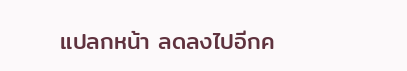แปลกหน้า ลดลงไปอีกค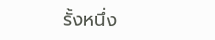รั้งหนึ่ง